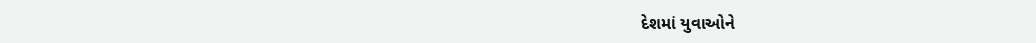દેશમાં યુવાઓને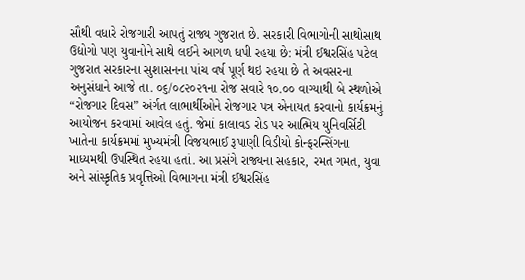સૌથી વધારે રોજગારી આપતું રાજ્ય ગુજરાત છે. સરકારી વિભાગોની સાથોસાથ ઉદ્યોગો પણ યુવાનોને સાથે લઈને આગળ ધપી રહયા છે: મંત્રી ઈશ્વરસિંહ પટેલ
ગુજરાત સરકારના સુશાસનના પાંચ વર્ષ પૂર્ણ થઇ રહયા છે તે અવસરના અનુસંધાને આજે તા. ૦૬/૦૮૨૦૨૧ના રોજ સવારે ૧૦.૦૦ વાગ્યાથી બે સ્થળોએ “રોજગાર દિવસ” અંર્ગત લાભાર્થીઓને રોજગાર પત્ર એનાયત કરવાનો કાર્યક્રમનું આયોજન કરવામાં આવેલ હતું. જેમાં કાલાવડ રોડ પર આત્મિય યુનિવર્સિટી ખાતેના કાર્યક્રમમાં મુખ્યમંત્રી વિજયભાઈ રૂપાણી વિડીયો કોન્ફરન્સિંગના માધ્યમથી ઉપસ્થિત રહયા હતાં. આ પ્રસંગે રાજ્યના સહકાર, રમત ગમત, યુવા અને સાંસ્કૃતિક પ્રવૃત્તિઓ વિભાગના મંત્રી ઈશ્વરસિંહ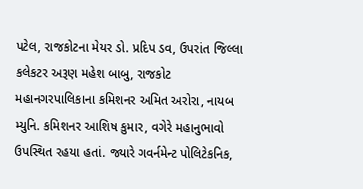પટેલ, રાજકોટના મેયર ડો. પ્રદિપ ડવ, ઉપરાંત જિલ્લા કલેકટર અરૂણ મહેશ બાબુ, રાજકોટ મહાનગરપાલિકાના કમિશનર અમિત અરોરા, નાયબ મ્યુનિ. કમિશનર આશિષ કુમાર, વગેરે મહાનુભાવો ઉપસ્થિત રહયા હતાં. જ્યારે ગવર્નમેન્ટ પોલિટેકનિક,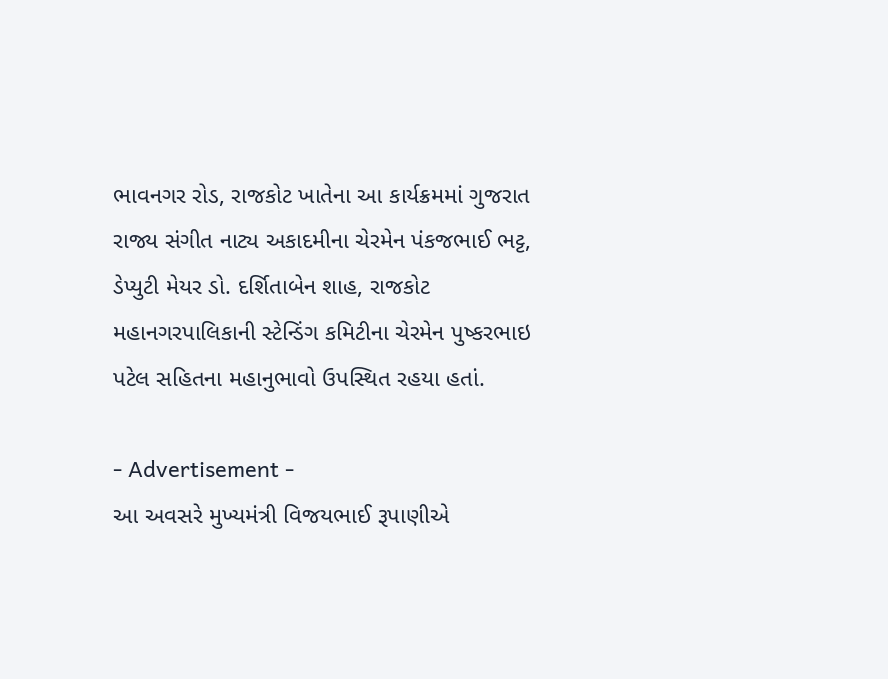ભાવનગર રોડ, રાજકોટ ખાતેના આ કાર્યક્રમમાં ગુજરાત રાજ્ય સંગીત નાટ્ય અકાદમીના ચેરમેન પંકજભાઈ ભટ્ટ, ડેપ્યુટી મેયર ડો. દર્શિતાબેન શાહ, રાજકોટ મહાનગરપાલિકાની સ્ટેન્ડિંગ કમિટીના ચેરમેન પુષ્કરભાઇ પટેલ સહિતના મહાનુભાવો ઉપસ્થિત રહયા હતાં.

- Advertisement -
આ અવસરે મુખ્યમંત્રી વિજયભાઈ રૂપાણીએ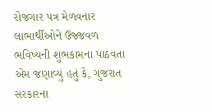રોજગાર પત્ર મેળવનાર લાભાર્થીઓને ઉજ્જવળ ભવિષ્યની શુભકામના પાઠવતા એમ જણાવ્યું હતું કે, ગુજરાત સરકારના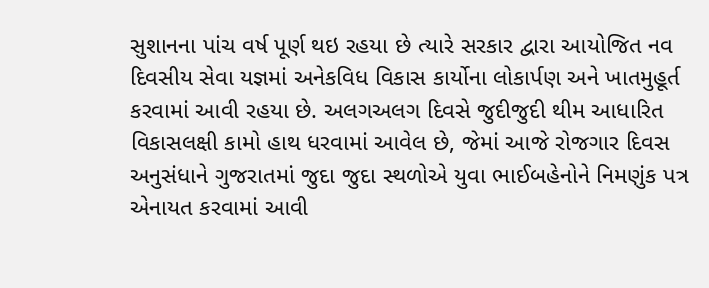સુશાનના પાંચ વર્ષ પૂર્ણ થઇ રહયા છે ત્યારે સરકાર દ્વારા આયોજિત નવ દિવસીય સેવા યજ્ઞમાં અનેકવિધ વિકાસ કાર્યોના લોકાર્પણ અને ખાતમુહૂર્ત કરવામાં આવી રહયા છે. અલગઅલગ દિવસે જુદીજુદી થીમ આધારિત વિકાસલક્ષી કામો હાથ ધરવામાં આવેલ છે, જેમાં આજે રોજગાર દિવસ અનુસંધાને ગુજરાતમાં જુદા જુદા સ્થળોએ યુવા ભાઈબહેનોને નિમણુંક પત્ર એનાયત કરવામાં આવી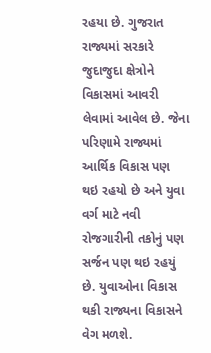રહયા છે. ગુજરાત રાજ્યમાં સરકારે જુદાજુદા ક્ષેત્રોને વિકાસમાં આવરી લેવામાં આવેલ છે. જેના પરિણામે રાજ્યમાં આર્થિક વિકાસ પણ થઇ રહયો છે અને યુવા વર્ગ માટે નવી રોજગારીની તકોનું પણ સર્જન પણ થઇ રહયું છે. યુવાઓના વિકાસ થકી રાજ્યના વિકાસને વેગ મળશે.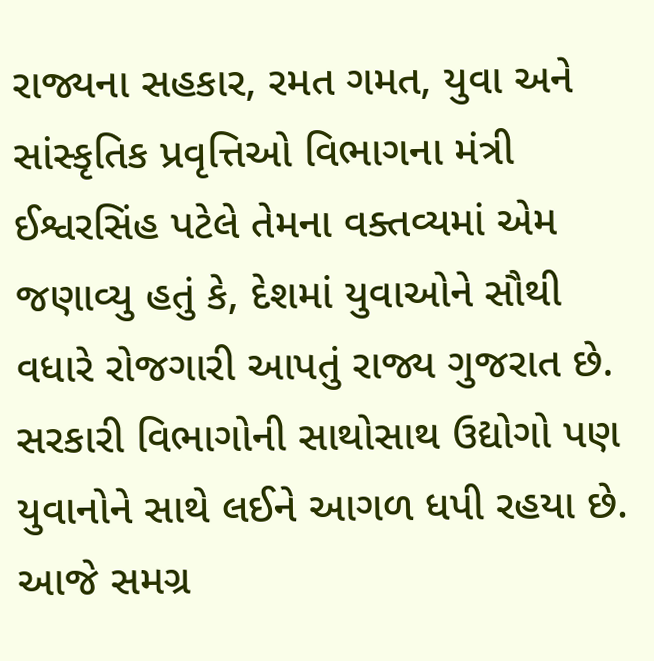રાજ્યના સહકાર, રમત ગમત, યુવા અને સાંસ્કૃતિક પ્રવૃત્તિઓ વિભાગના મંત્રી ઈશ્વરસિંહ પટેલે તેમના વક્તવ્યમાં એમ જણાવ્યુ હતું કે, દેશમાં યુવાઓને સૌથી વધારે રોજગારી આપતું રાજ્ય ગુજરાત છે. સરકારી વિભાગોની સાથોસાથ ઉદ્યોગો પણ યુવાનોને સાથે લઈને આગળ ધપી રહયા છે. આજે સમગ્ર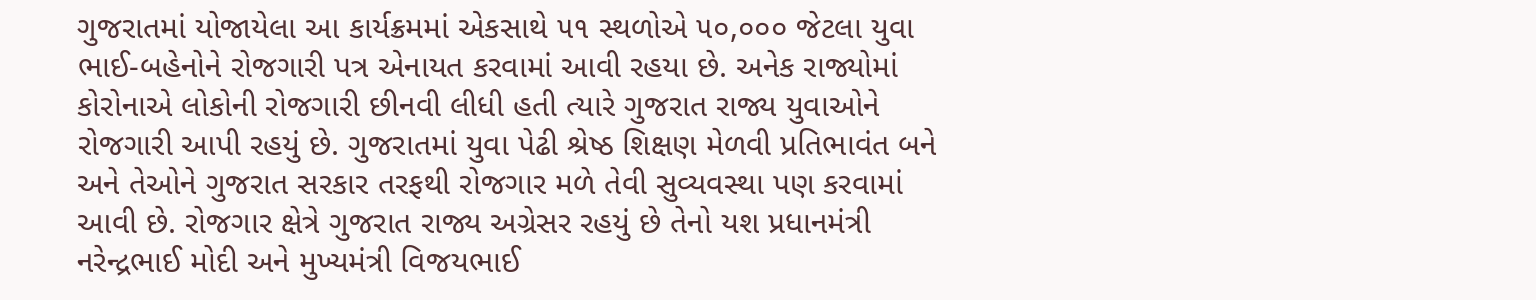ગુજરાતમાં યોજાયેલા આ કાર્યક્રમમાં એકસાથે ૫૧ સ્થળોએ ૫૦,૦૦૦ જેટલા યુવા ભાઈ-બહેનોને રોજગારી પત્ર એનાયત કરવામાં આવી રહયા છે. અનેક રાજ્યોમાં કોરોનાએ લોકોની રોજગારી છીનવી લીધી હતી ત્યારે ગુજરાત રાજ્ય યુવાઓને રોજગારી આપી રહયું છે. ગુજરાતમાં યુવા પેઢી શ્રેષ્ઠ શિક્ષણ મેળવી પ્રતિભાવંત બને અને તેઓને ગુજરાત સરકાર તરફથી રોજગાર મળે તેવી સુવ્યવસ્થા પણ કરવામાં આવી છે. રોજગાર ક્ષેત્રે ગુજરાત રાજ્ય અગ્રેસર રહયું છે તેનો યશ પ્રધાનમંત્રી નરેન્દ્રભાઈ મોદી અને મુખ્યમંત્રી વિજયભાઈ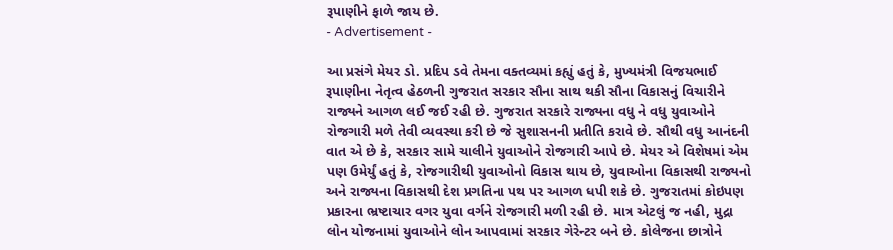રૂપાણીને ફાળે જાય છે.
- Advertisement -

આ પ્રસંગે મેયર ડો. પ્રદિપ ડવે તેમના વક્તવ્યમાં કહ્યું હતું કે, મુખ્યમંત્રી વિજયભાઈ રૂપાણીના નેતૃત્વ હેઠળની ગુજરાત સરકાર સૌના સાથ થકી સૌના વિકાસનું વિચારીને રાજ્યને આગળ લઈ જઈ રહી છે. ગુજરાત સરકારે રાજ્યના વધુ ને વધુ યુવાઓને રોજગારી મળે તેવી વ્યવસ્થા કરી છે જે સુશાસનની પ્રતીતિ કરાવે છે. સૌથી વધુ આનંદની વાત એ છે કે, સરકાર સામે ચાલીને યુવાઓને રોજગારી આપે છે. મેયર એ વિશેષમાં એમ પણ ઉમેર્યું હતું કે, રોજગારીથી યુવાઓનો વિકાસ થાય છે, યુવાઓના વિકાસથી રાજ્યનો અને રાજ્યના વિકાસથી દેશ પ્રગતિના પથ પર આગળ ધપી શકે છે. ગુજરાતમાં કોઇપણ પ્રકારના ભ્રષ્ટાચાર વગર યુવા વર્ગને રોજગારી મળી રહી છે. માત્ર એટલું જ નહી, મુદ્રા લોન યોજનામાં યુવાઓને લોન આપવામાં સરકાર ગેરેન્ટર બને છે. કોલેજના છાત્રોને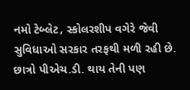નમો ટેબ્લેટ, સ્કોલરશીપ વગેરે જેવી સુવિધાઓ સરકાર તરફથી મળી રહી છે. છાત્રો પીએચ.ડી. થાય તેની પણ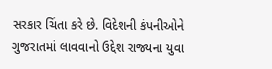સરકાર ચિંતા કરે છે. વિદેશની કંપનીઓને ગુજરાતમાં લાવવાનો ઉદ્દેશ રાજ્યના યુવા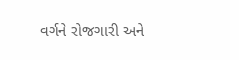વર્ગને રોજગારી અને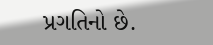પ્રગતિનો છે.